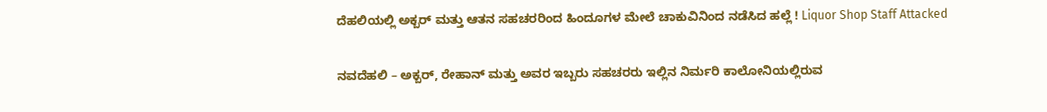ದೆಹಲಿಯಲ್ಲಿ ಅಕ್ಬರ್ ಮತ್ತು ಆತನ ಸಹಚರರಿಂದ ಹಿಂದೂಗಳ ಮೇಲೆ ಚಾಕುವಿನಿಂದ ನಡೆಸಿದ ಹಲ್ಲೆ ! Liquor Shop Staff Attacked

ನವದೆಹಲಿ – ಅಕ್ಬರ್, ರೇಹಾನ್ ಮತ್ತು ಅವರ ಇಬ್ಬರು ಸಹಚರರು ಇಲ್ಲಿನ ನಿರ್ಮರಿ ಕಾಲೋನಿಯಲ್ಲಿರುವ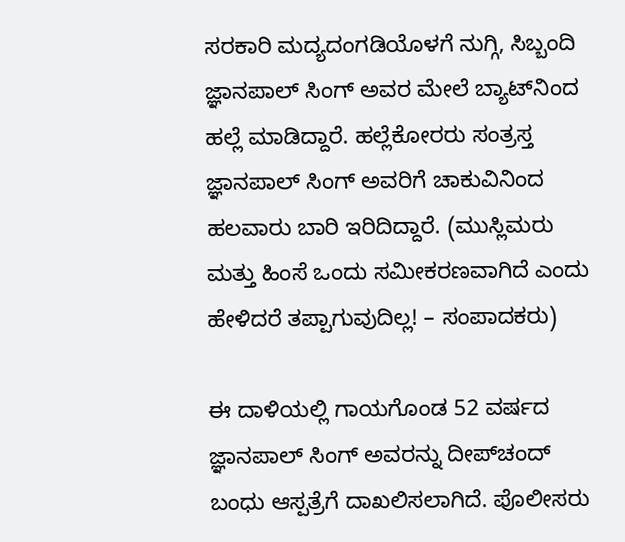ಸರಕಾರಿ ಮದ್ಯದಂಗಡಿಯೊಳಗೆ ನುಗ್ಗಿ, ಸಿಬ್ಬಂದಿ ಜ್ಞಾನಪಾಲ್ ಸಿಂಗ್ ಅವರ ಮೇಲೆ ಬ್ಯಾಟ್‌ನಿಂದ ಹಲ್ಲೆ ಮಾಡಿದ್ದಾರೆ. ಹಲ್ಲೆಕೋರರು ಸಂತ್ರಸ್ತ ಜ್ಞಾನಪಾಲ್ ಸಿಂಗ್ ಅವರಿಗೆ ಚಾಕುವಿನಿಂದ ಹಲವಾರು ಬಾರಿ ಇರಿದಿದ್ದಾರೆ. (ಮುಸ್ಲಿಮರು ಮತ್ತು ಹಿಂಸೆ ಒಂದು ಸಮೀಕರಣವಾಗಿದೆ ಎಂದು ಹೇಳಿದರೆ ತಪ್ಪಾಗುವುದಿಲ್ಲ! – ಸಂಪಾದಕರು)

ಈ ದಾಳಿಯಲ್ಲಿ ಗಾಯಗೊಂಡ 52 ವರ್ಷದ ಜ್ಞಾನಪಾಲ್ ಸಿಂಗ್ ಅವರನ್ನು ದೀಪ್‌ಚಂದ್ ಬಂಧು ಆಸ್ಪತ್ರೆಗೆ ದಾಖಲಿಸಲಾಗಿದೆ. ಪೊಲೀಸರು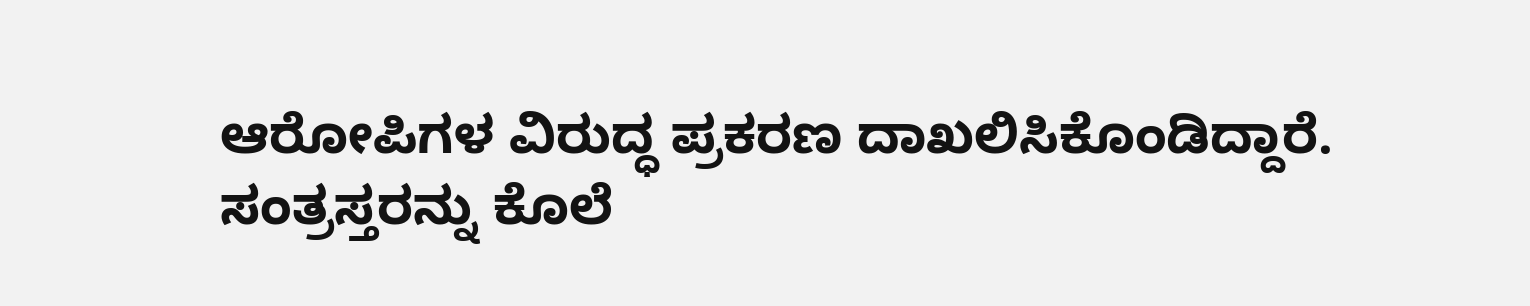ಆರೋಪಿಗಳ ವಿರುದ್ಧ ಪ್ರಕರಣ ದಾಖಲಿಸಿಕೊಂಡಿದ್ದಾರೆ. ಸಂತ್ರಸ್ತರನ್ನು ಕೊಲೆ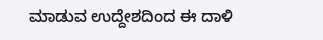ಮಾಡುವ ಉದ್ದೇಶದಿಂದ ಈ ದಾಳಿ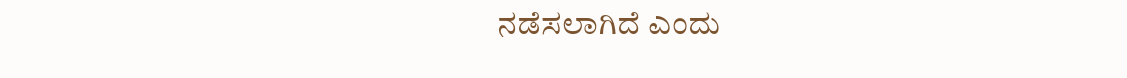ನಡೆಸಲಾಗಿದೆ ಎಂದು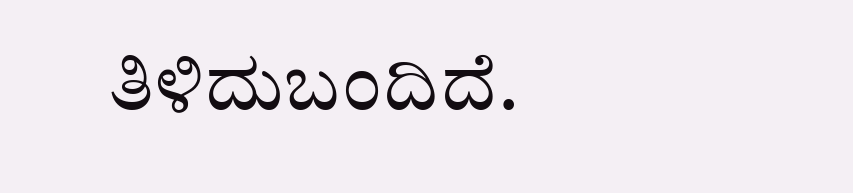ತಿಳಿದುಬಂದಿದೆ.